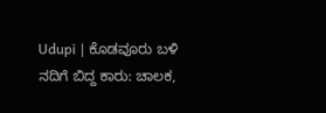Udupi | ಕೊಡವೂರು ಬಳಿ ನದಿಗೆ ಬಿದ್ದ ಕಾರು: ಚಾಲಕ,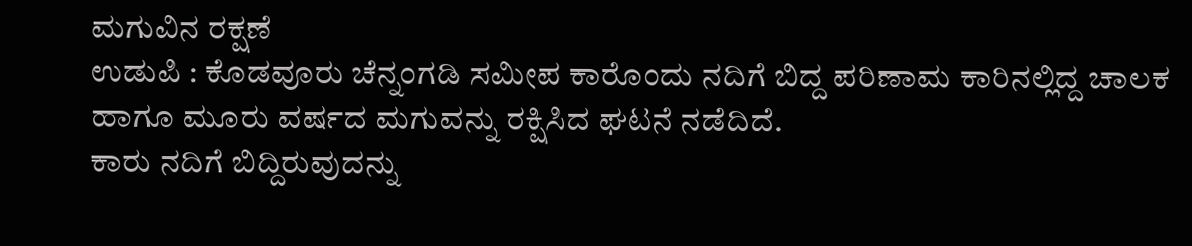ಮಗುವಿನ ರಕ್ಷಣೆ
ಉಡುಪಿ : ಕೊಡವೂರು ಚೆನ್ನಂಗಡಿ ಸಮೀಪ ಕಾರೊಂದು ನದಿಗೆ ಬಿದ್ದ ಪರಿಣಾಮ ಕಾರಿನಲ್ಲಿದ್ದ ಚಾಲಕ ಹಾಗೂ ಮೂರು ವರ್ಷದ ಮಗುವನ್ನು ರಕ್ಷಿಸಿದ ಘಟನೆ ನಡೆದಿದೆ.
ಕಾರು ನದಿಗೆ ಬಿದ್ದಿರುವುದನ್ನು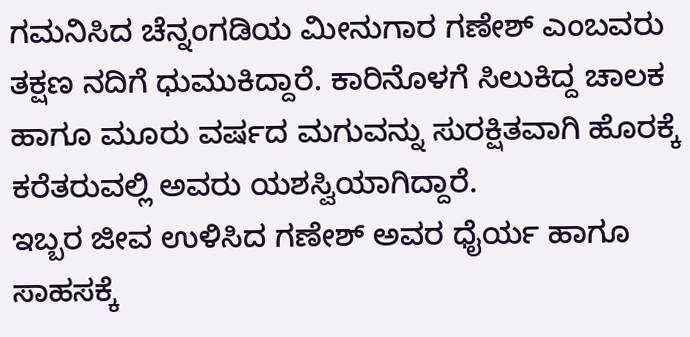ಗಮನಿಸಿದ ಚೆನ್ನಂಗಡಿಯ ಮೀನುಗಾರ ಗಣೇಶ್ ಎಂಬವರು ತಕ್ಷಣ ನದಿಗೆ ಧುಮುಕಿದ್ದಾರೆ. ಕಾರಿನೊಳಗೆ ಸಿಲುಕಿದ್ದ ಚಾಲಕ ಹಾಗೂ ಮೂರು ವರ್ಷದ ಮಗುವನ್ನು ಸುರಕ್ಷಿತವಾಗಿ ಹೊರಕ್ಕೆ ಕರೆತರುವಲ್ಲಿ ಅವರು ಯಶಸ್ವಿಯಾಗಿದ್ದಾರೆ.
ಇಬ್ಬರ ಜೀವ ಉಳಿಸಿದ ಗಣೇಶ್ ಅವರ ಧೈರ್ಯ ಹಾಗೂ ಸಾಹಸಕ್ಕೆ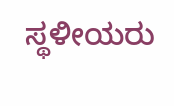ಸ್ಥಳೀಯರು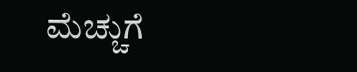ಮೆಚ್ಚುಗೆ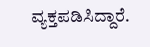ವ್ಯಕ್ತಪಡಿಸಿದ್ದಾರೆ.